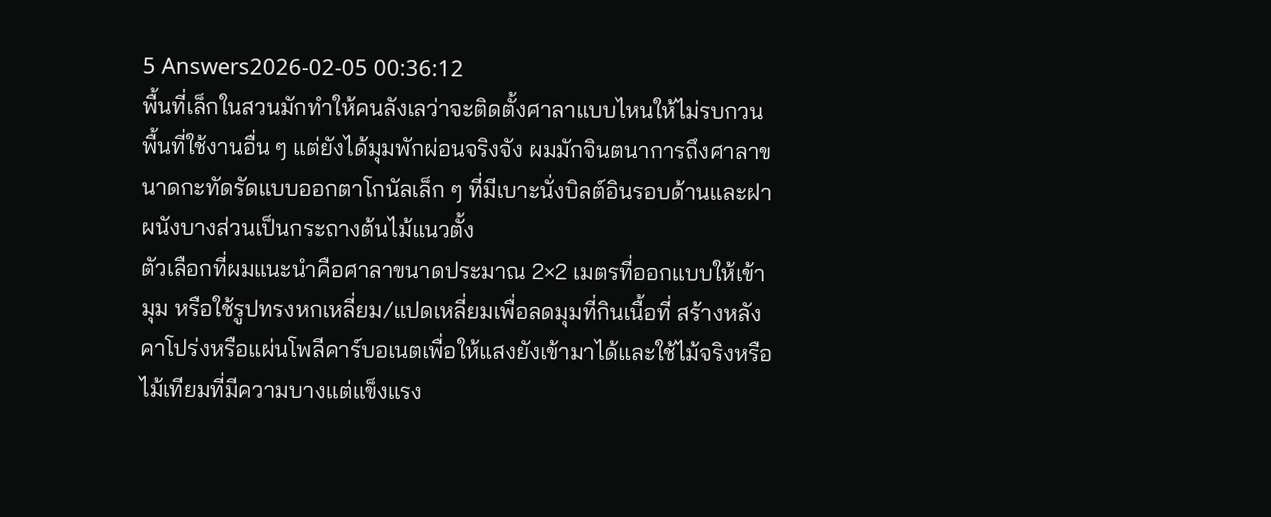5 Answers2026-02-05 00:36:12
พื้นที่เล็กในสวนมักทำให้คนลังเลว่าจะติดตั้งศาลาแบบไหนให้ไม่รบกวนพื้นที่ใช้งานอื่น ๆ แต่ยังได้มุมพักผ่อนจริงจัง ผมมักจินตนาการถึงศาลาขนาดกะทัดรัดแบบออกตาโกนัลเล็ก ๆ ที่มีเบาะนั่งบิลต์อินรอบด้านและฝาผนังบางส่วนเป็นกระถางต้นไม้แนวตั้ง
ตัวเลือกที่ผมแนะนำคือศาลาขนาดประมาณ 2×2 เมตรที่ออกแบบให้เข้ามุม หรือใช้รูปทรงหกเหลี่ยม/แปดเหลี่ยมเพื่อลดมุมที่กินเนื้อที่ สร้างหลังคาโปร่งหรือแผ่นโพลีคาร์บอเนตเพื่อให้แสงยังเข้ามาได้และใช้ไม้จริงหรือไม้เทียมที่มีความบางแต่แข็งแรง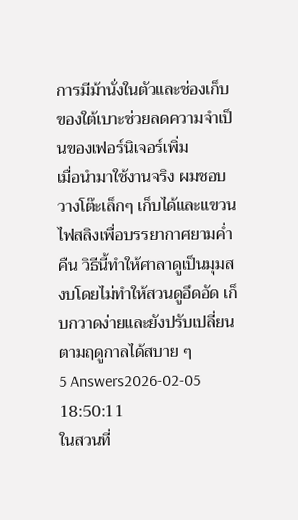การมีม้านั่งในตัวและช่องเก็บของใต้เบาะช่วยลดความจำเป็นของเฟอร์นิเจอร์เพิ่ม
เมื่อนำมาใช้งานจริง ผมชอบวางโต๊ะเล็กๆ เก็บได้และแขวนไฟสลิงเพื่อบรรยากาศยามค่ำคืน วิธีนี้ทำให้ศาลาดูเป็นมุมสงบโดยไม่ทำให้สวนดูอึดอัด เก็บกวาดง่ายและยังปรับเปลี่ยนตามฤดูกาลได้สบาย ๆ
5 Answers2026-02-05 18:50:11
ในสวนที่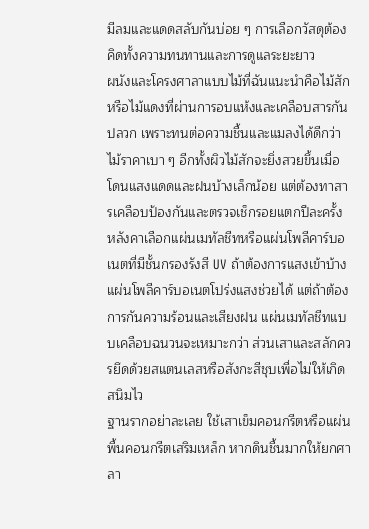มีลมและแดดสลับกันบ่อย ๆ การเลือกวัสดุต้องคิดทั้งความทนทานและการดูแลระยะยาว
ผนังและโครงศาลาแบบไม้ที่ฉันแนะนำคือไม้สักหรือไม้แดงที่ผ่านการอบแห้งและเคลือบสารกันปลวก เพราะทนต่อความชื้นและแมลงได้ดีกว่าไม้ราคาเบา ๆ อีกทั้งผิวไม้สักจะยิ่งสวยขึ้นเมื่อโดนแสงแดดและฝนบ้างเล็กน้อย แต่ต้องทาสารเคลือบป้องกันและตรวจเช็กรอยแตกปีละครั้ง
หลังคาเลือกแผ่นเมทัลชีทหรือแผ่นโพลีคาร์บอเนตที่มีชั้นกรองรังสี UV ถ้าต้องการแสงเข้าบ้าง แผ่นโพลีคาร์บอเนตโปร่งแสงช่วยได้ แต่ถ้าต้องการกันความร้อนและเสียงฝน แผ่นเมทัลชีทแบบเคลือบฉนวนจะเหมาะกว่า ส่วนเสาและสลักควรยึดด้วยสแตนเลสหรือสังกะสีชุบเพื่อไม่ให้เกิดสนิมไว
ฐานรากอย่าละเลย ใช้เสาเข็มคอนกรีตหรือแผ่นพื้นคอนกรีตเสริมเหล็ก หากดินชื้นมากให้ยกศาลา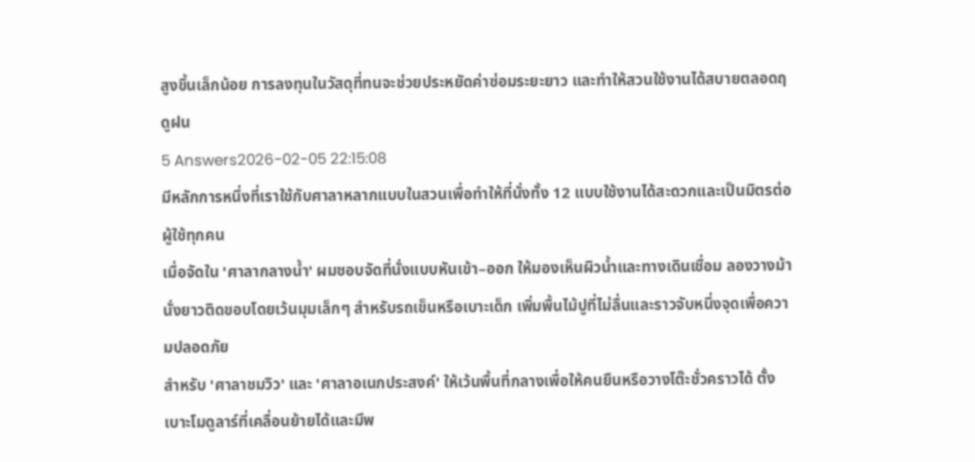สูงขึ้นเล็กน้อย การลงทุนในวัสดุที่ทนจะช่วยประหยัดค่าซ่อมระยะยาว และทำให้สวนใช้งานได้สบายตลอดฤดูฝน
5 Answers2026-02-05 22:15:08
มีหลักการหนึ่งที่เราใช้กับศาลาหลากแบบในสวนเพื่อทำให้ที่นั่งทั้ง 12 แบบใช้งานได้สะดวกและเป็นมิตรต่อผู้ใช้ทุกคน
เมื่อจัดใน 'ศาลากลางน้ำ' ผมชอบจัดที่นั่งแบบหันเข้า–ออก ให้มองเห็นผิวน้ำและทางเดินเชื่อม ลองวางม้านั่งยาวติดขอบโดยเว้นมุมเล็กๆ สำหรับรถเข็นหรือเบาะเด็ก เพิ่มพื้นไม้ปูที่ไม่ลื่นและราวจับหนึ่งจุดเพื่อความปลอดภัย
สำหรับ 'ศาลาชมวิว' และ 'ศาลาอเนกประสงค์' ให้เว้นพื้นที่กลางเพื่อให้คนยืนหรือวางโต๊ะชั่วคราวได้ ตั้งเบาะโมดูลาร์ที่เคลื่อนย้ายได้และมีพ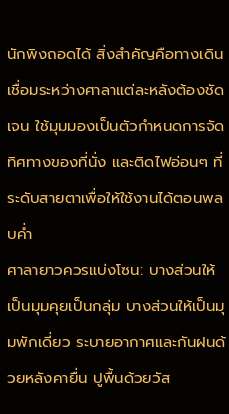นักพิงถอดได้ สิ่งสำคัญคือทางเดินเชื่อมระหว่างศาลาแต่ละหลังต้องชัดเจน ใช้มุมมองเป็นตัวกำหนดการจัดทิศทางของที่นั่ง และติดไฟอ่อนๆ ที่ระดับสายตาเพื่อให้ใช้งานได้ตอนพลบค่ำ
ศาลายาวควรแบ่งโซน: บางส่วนให้เป็นมุมคุยเป็นกลุ่ม บางส่วนให้เป็นมุมพักเดี่ยว ระบายอากาศและกันฝนด้วยหลังคายื่น ปูพื้นด้วยวัส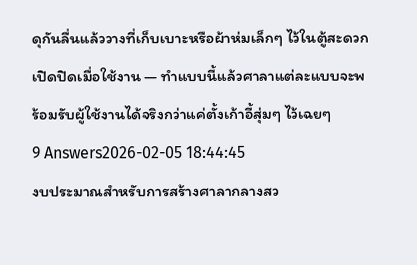ดุกันลื่นแล้ววางที่เก็บเบาะหรือผ้าห่มเล็กๆ ไว้ในตู้สะดวกเปิดปิดเมื่อใช้งาน — ทำแบบนี้แล้วศาลาแต่ละแบบจะพร้อมรับผู้ใช้งานได้จริงกว่าแค่ตั้งเก้าอี้สุ่มๆ ไว้เฉยๆ
9 Answers2026-02-05 18:44:45
งบประมาณสำหรับการสร้างศาลากลางสว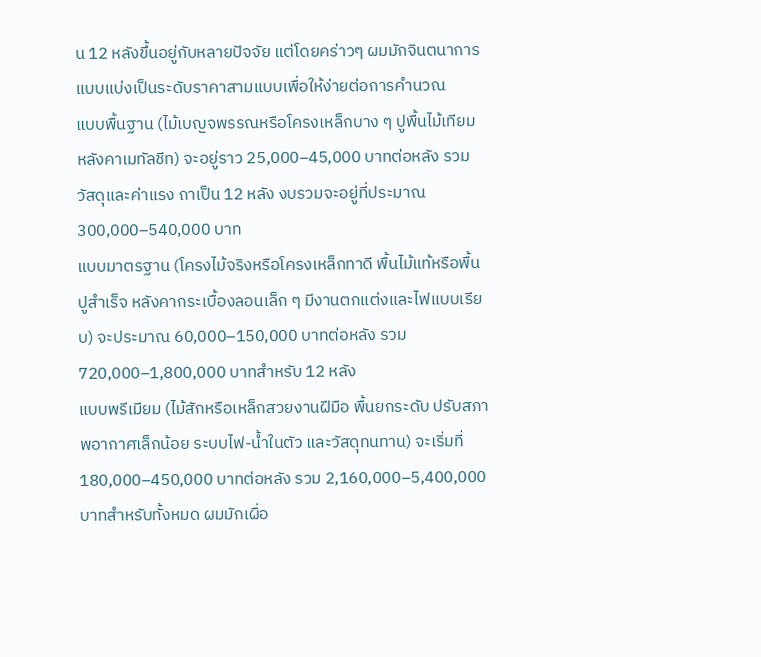น 12 หลังขึ้นอยู่กับหลายปัจจัย แต่โดยคร่าวๆ ผมมักจินตนาการแบบแบ่งเป็นระดับราคาสามแบบเพื่อให้ง่ายต่อการคำนวณ
แบบพื้นฐาน (ไม้เบญจพรรณหรือโครงเหล็กบาง ๆ ปูพื้นไม้เทียม หลังคาเมทัลชีท) จะอยู่ราว 25,000–45,000 บาทต่อหลัง รวมวัสดุและค่าแรง ถาเป็น 12 หลัง งบรวมจะอยู่ที่ประมาณ 300,000–540,000 บาท
แบบมาตรฐาน (โครงไม้จริงหรือโครงเหล็กทาดี พื้นไม้แท้หรือพื้นปูสำเร็จ หลังคากระเบื้องลอนเล็ก ๆ มีงานตกแต่งและไฟแบบเรียบ) จะประมาณ 60,000–150,000 บาทต่อหลัง รวม 720,000–1,800,000 บาทสำหรับ 12 หลัง
แบบพรีเมียม (ไม้สักหรือเหล็กสวยงานฝีมือ พื้นยกระดับ ปรับสภาพอากาศเล็กน้อย ระบบไฟ-น้ำในตัว และวัสดุทนทาน) จะเริ่มที่ 180,000–450,000 บาทต่อหลัง รวม 2,160,000–5,400,000 บาทสำหรับทั้งหมด ผมมักเผื่อ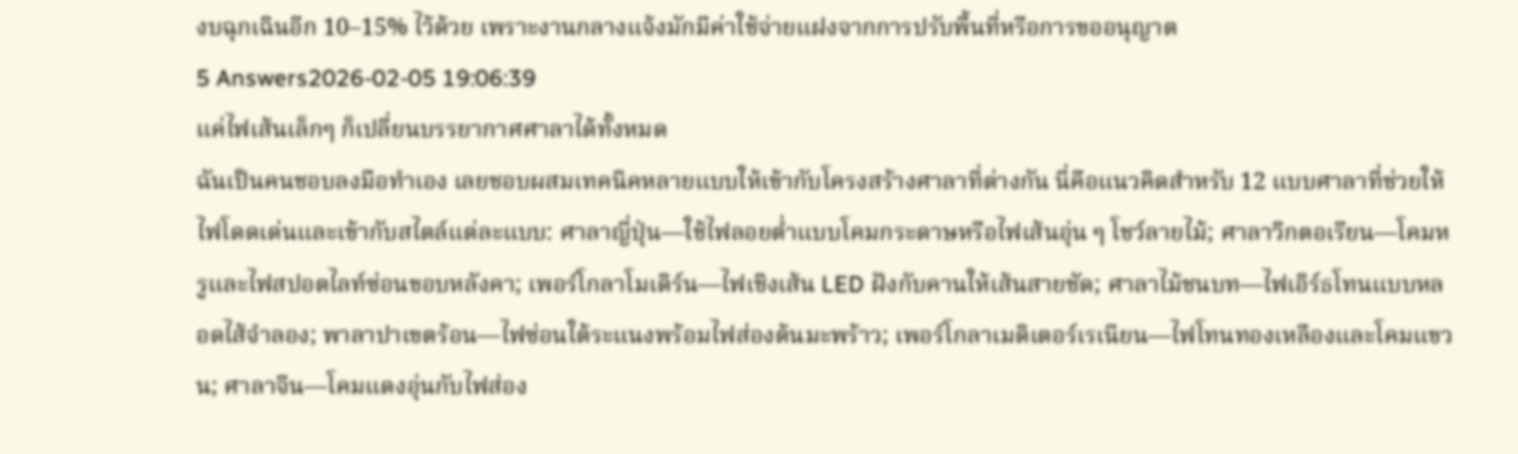งบฉุกเฉินอีก 10–15% ไว้ด้วย เพราะงานกลางแจ้งมักมีค่าใช้จ่ายแฝงจากการปรับพื้นที่หรือการขออนุญาต
5 Answers2026-02-05 19:06:39
แค่ไฟเส้นเล็กๆ ก็เปลี่ยนบรรยากาศศาลาได้ทั้งหมด
ฉันเป็นคนชอบลงมือทำเอง เลยชอบผสมเทคนิคหลายแบบให้เข้ากับโครงสร้างศาลาที่ต่างกัน นี่คือแนวคิดสำหรับ 12 แบบศาลาที่ช่วยให้ไฟโดดเด่นและเข้ากับสไตล์แต่ละแบบ: ศาลาญี่ปุ่น—ใช้ไฟลอยต่ำแบบโคมกระดาษหรือไฟเส้นอุ่น ๆ โชว์ลายไม้; ศาลาวิกตอเรียน—โคมหรูและไฟสปอตไลท์ซ่อนขอบหลังคา; เพอร์โกลาโมเดิร์น—ไฟเชิงเส้น LED ฝังกับคานให้เส้นสายชัด; ศาลาไม้ชนบท—ไฟเอิร์ธโทนแบบหลอดไส้จำลอง; พาลาปาเขตร้อน—ไฟซ่อนใต้ระแนงพร้อมไฟส่องต้นมะพร้าว; เพอร์โกลาเมดิเตอร์เรเนียน—ไฟโทนทองเหลืองและโคมแขวน; ศาลาจีน—โคมแดงอุ่นกับไฟส่อง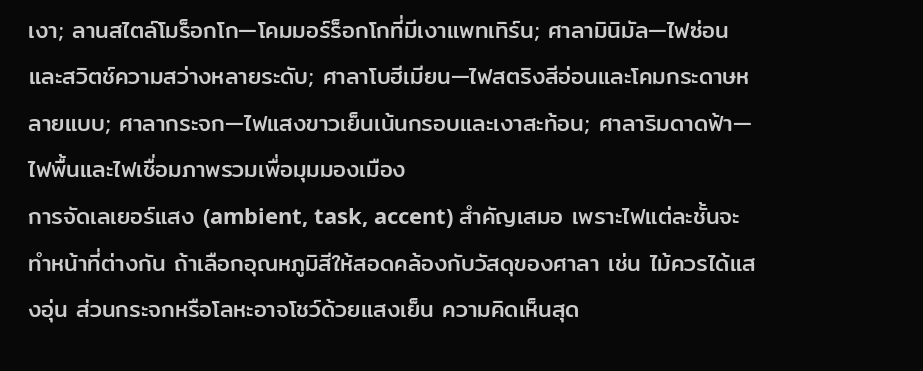เงา; ลานสไตล์โมร็อกโก—โคมมอร์ร็อกโกที่มีเงาแพทเทิร์น; ศาลามินิมัล—ไฟซ่อนและสวิตช์ความสว่างหลายระดับ; ศาลาโบฮีเมียน—ไฟสตริงสีอ่อนและโคมกระดาษหลายแบบ; ศาลากระจก—ไฟแสงขาวเย็นเน้นกรอบและเงาสะท้อน; ศาลาริมดาดฟ้า—ไฟพื้นและไฟเชื่อมภาพรวมเพื่อมุมมองเมือง
การจัดเลเยอร์แสง (ambient, task, accent) สำคัญเสมอ เพราะไฟแต่ละชั้นจะทำหน้าที่ต่างกัน ถ้าเลือกอุณหภูมิสีให้สอดคล้องกับวัสดุของศาลา เช่น ไม้ควรได้แสงอุ่น ส่วนกระจกหรือโลหะอาจโชว์ด้วยแสงเย็น ความคิดเห็นสุด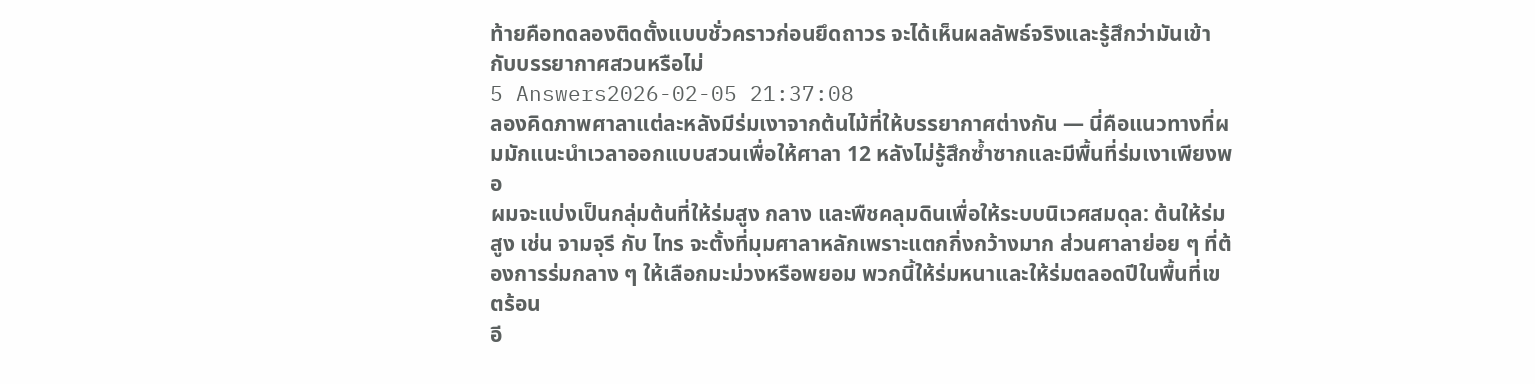ท้ายคือทดลองติดตั้งแบบชั่วคราวก่อนยึดถาวร จะได้เห็นผลลัพธ์จริงและรู้สึกว่ามันเข้ากับบรรยากาศสวนหรือไม่
5 Answers2026-02-05 21:37:08
ลองคิดภาพศาลาแต่ละหลังมีร่มเงาจากต้นไม้ที่ให้บรรยากาศต่างกัน — นี่คือแนวทางที่ผมมักแนะนำเวลาออกแบบสวนเพื่อให้ศาลา 12 หลังไม่รู้สึกซ้ำซากและมีพื้นที่ร่มเงาเพียงพอ
ผมจะแบ่งเป็นกลุ่มต้นที่ให้ร่มสูง กลาง และพืชคลุมดินเพื่อให้ระบบนิเวศสมดุล: ต้นให้ร่มสูง เช่น จามจุรี กับ ไทร จะตั้งที่มุมศาลาหลักเพราะแตกกิ่งกว้างมาก ส่วนศาลาย่อย ๆ ที่ต้องการร่มกลาง ๆ ให้เลือกมะม่วงหรือพยอม พวกนี้ให้ร่มหนาและให้ร่มตลอดปีในพื้นที่เขตร้อน
อี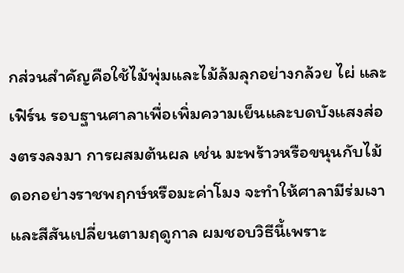กส่วนสำคัญคือใช้ไม้พุ่มและไม้ล้มลุกอย่างกล้วย ไผ่ และเฟิร์น รอบฐานศาลาเพื่อเพิ่มความเย็นและบดบังแสงส่องตรงลงมา การผสมต้นผล เช่น มะพร้าวหรือขนุนกับไม้ดอกอย่างราชพฤกษ์หรือมะค่าโมง จะทำให้ศาลามีร่มเงาและสีสันเปลี่ยนตามฤดูกาล ผมชอบวิธีนี้เพราะ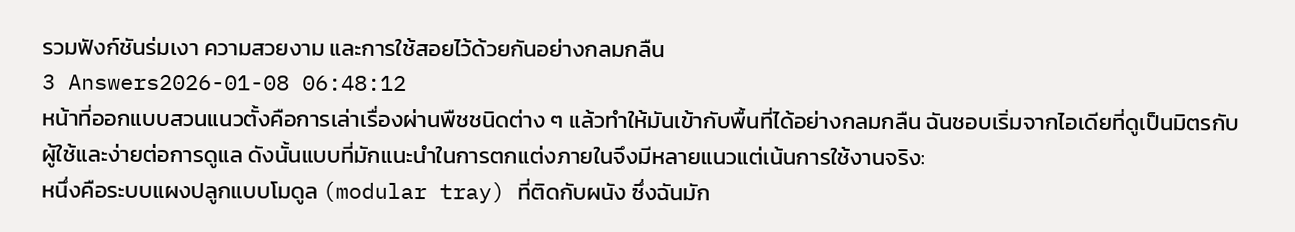รวมฟังก์ชันร่มเงา ความสวยงาม และการใช้สอยไว้ด้วยกันอย่างกลมกลืน
3 Answers2026-01-08 06:48:12
หน้าที่ออกแบบสวนแนวตั้งคือการเล่าเรื่องผ่านพืชชนิดต่าง ๆ แล้วทำให้มันเข้ากับพื้นที่ได้อย่างกลมกลืน ฉันชอบเริ่มจากไอเดียที่ดูเป็นมิตรกับผู้ใช้และง่ายต่อการดูแล ดังนั้นแบบที่มักแนะนำในการตกแต่งภายในจึงมีหลายแนวแต่เน้นการใช้งานจริง:
หนึ่งคือระบบแผงปลูกแบบโมดูล (modular tray) ที่ติดกับผนัง ซึ่งฉันมัก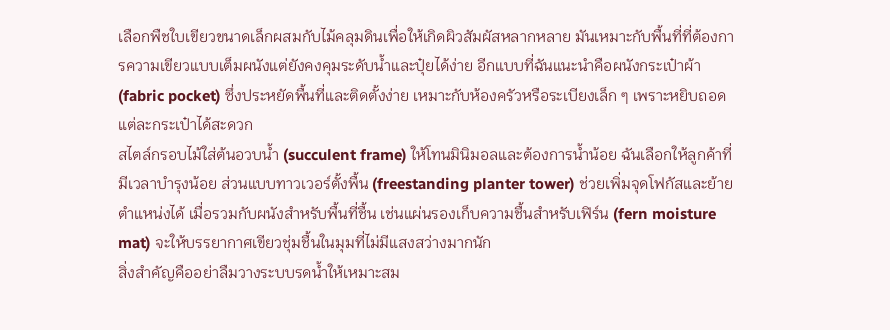เลือกพืชใบเขียวขนาดเล็กผสมกับไม้คลุมดินเพื่อให้เกิดผิวสัมผัสหลากหลาย มันเหมาะกับพื้นที่ที่ต้องการความเขียวแบบเต็มผนังแต่ยังคงคุมระดับน้ำและปุ๋ยได้ง่าย อีกแบบที่ฉันแนะนำคือผนังกระเป๋าผ้า (fabric pocket) ซึ่งประหยัดพื้นที่และติดตั้งง่าย เหมาะกับห้องครัวหรือระเบียงเล็ก ๆ เพราะหยิบถอดแต่ละกระเป๋าได้สะดวก
สไตล์กรอบไม้ใส่ต้นอวบน้ำ (succulent frame) ให้โทนมินิมอลและต้องการน้ำน้อย ฉันเลือกให้ลูกค้าที่มีเวลาบำรุงน้อย ส่วนแบบทาวเวอร์ตั้งพื้น (freestanding planter tower) ช่วยเพิ่มจุดโฟกัสและย้ายตำแหน่งได้ เมื่อรวมกับผนังสำหรับพื้นที่ชื้น เช่นแผ่นรองเก็บความชื้นสำหรับเฟิร์น (fern moisture mat) จะให้บรรยากาศเขียวชุ่มชื้นในมุมที่ไม่มีแสงสว่างมากนัก
สิ่งสำคัญคืออย่าลืมวางระบบรดน้ำให้เหมาะสม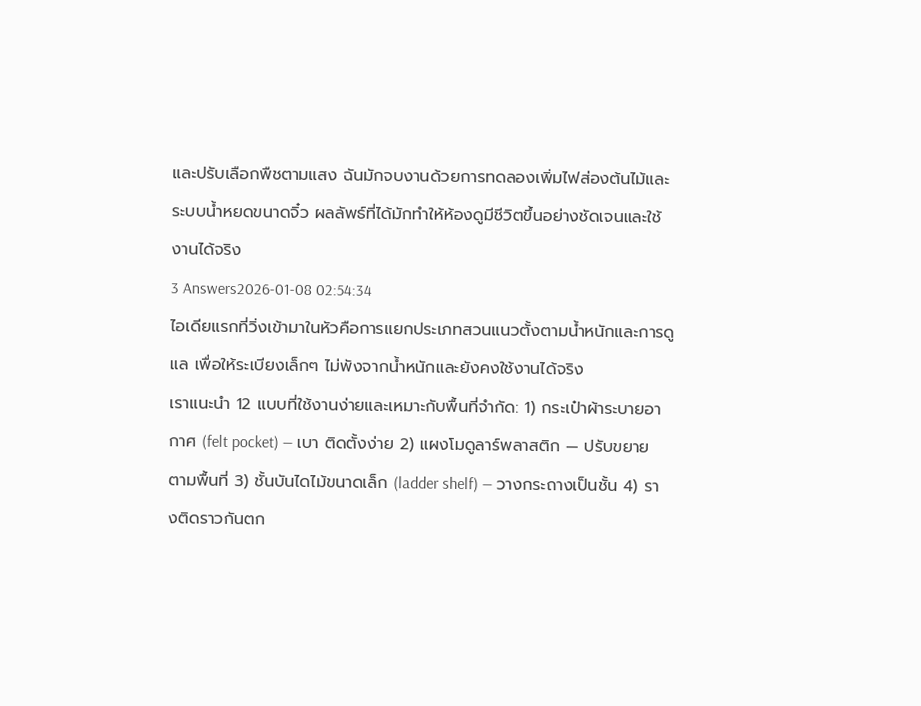และปรับเลือกพืชตามแสง ฉันมักจบงานด้วยการทดลองเพิ่มไฟส่องต้นไม้และระบบน้ำหยดขนาดจิ๋ว ผลลัพธ์ที่ได้มักทำให้ห้องดูมีชีวิตขึ้นอย่างชัดเจนและใช้งานได้จริง
3 Answers2026-01-08 02:54:34
ไอเดียแรกที่วิ่งเข้ามาในหัวคือการแยกประเภทสวนแนวตั้งตามน้ำหนักและการดูแล เพื่อให้ระเบียงเล็กๆ ไม่พังจากน้ำหนักและยังคงใช้งานได้จริง
เราแนะนำ 12 แบบที่ใช้งานง่ายและเหมาะกับพื้นที่จำกัด: 1) กระเป๋าผ้าระบายอากาศ (felt pocket) — เบา ติดตั้งง่าย 2) แผงโมดูลาร์พลาสติก — ปรับขยายตามพื้นที่ 3) ชั้นบันไดไม้ขนาดเล็ก (ladder shelf) — วางกระถางเป็นชั้น 4) รางติดราวกันตก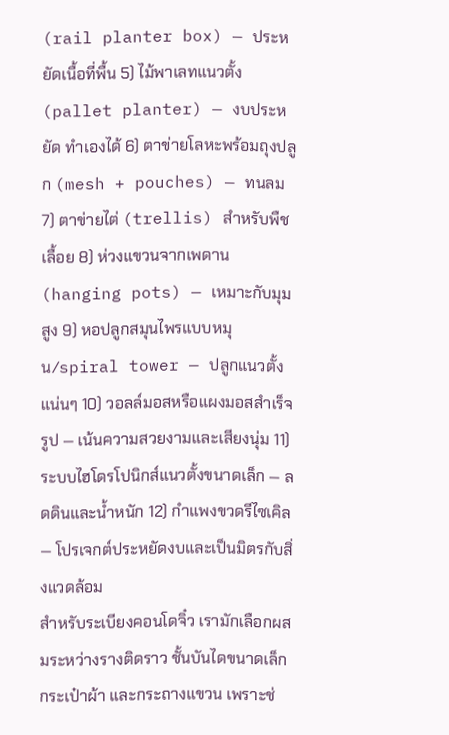(rail planter box) — ประหยัดเนื้อที่พื้น 5) ไม้พาเลทแนวตั้ง (pallet planter) — งบประหยัด ทำเองได้ 6) ตาข่ายโลหะพร้อมถุงปลูก (mesh + pouches) — ทนลม 7) ตาข่ายไต่ (trellis) สำหรับพืชเลื้อย 8) ห่วงแขวนจากเพดาน (hanging pots) — เหมาะกับมุมสูง 9) หอปลูกสมุนไพรแบบหมุน/spiral tower — ปลูกแนวตั้งแน่นๆ 10) วอลล์มอสหรือแผงมอสสำเร็จรูป — เน้นความสวยงามและเสียงนุ่ม 11) ระบบไฮโดรโปนิกส์แนวตั้งขนาดเล็ก — ลดดินและน้ำหนัก 12) กำแพงขวดรีไซเคิล — โปรเจกต์ประหยัดงบและเป็นมิตรกับสิ่งแวดล้อม
สำหรับระเบียงคอนโดจิ๋ว เรามักเลือกผสมระหว่างรางติดราว ชั้นบันไดขนาดเล็ก กระเป๋าผ้า และกระถางแขวน เพราะช่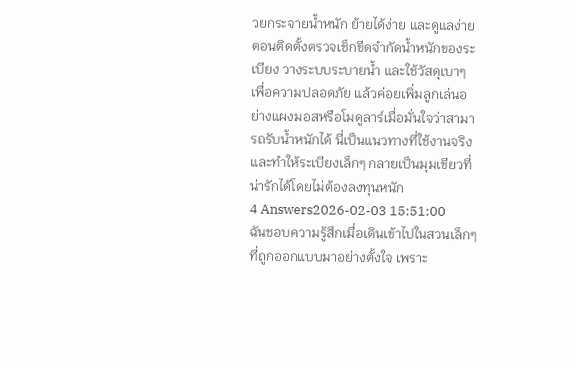วยกระจายน้ำหนัก ย้ายได้ง่าย และดูแลง่าย ตอนติดตั้งตรวจเช็กขีดจำกัดน้ำหนักของระเบียง วางระบบระบายน้ำ และใช้วัสดุเบาๆ เพื่อความปลอดภัย แล้วค่อยเพิ่มลูกเล่นอย่างแผงมอสหรือโมดูลาร์เมื่อมั่นใจว่าสามารถรับน้ำหนักได้ นี่เป็นแนวทางที่ใช้งานจริงและทำให้ระเบียงเล็กๆ กลายเป็นมุมเขียวที่น่ารักได้โดยไม่ต้องลงทุนหนัก
4 Answers2026-02-03 15:51:00
ฉันชอบความรู้สึกเมื่อเดินเข้าไปในสวนเล็กๆ ที่ถูกออกแบบมาอย่างตั้งใจ เพราะ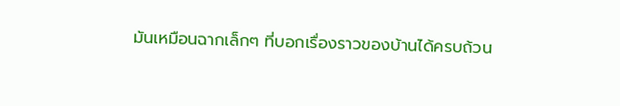มันเหมือนฉากเล็กๆ ที่บอกเรื่องราวของบ้านได้ครบถ้วน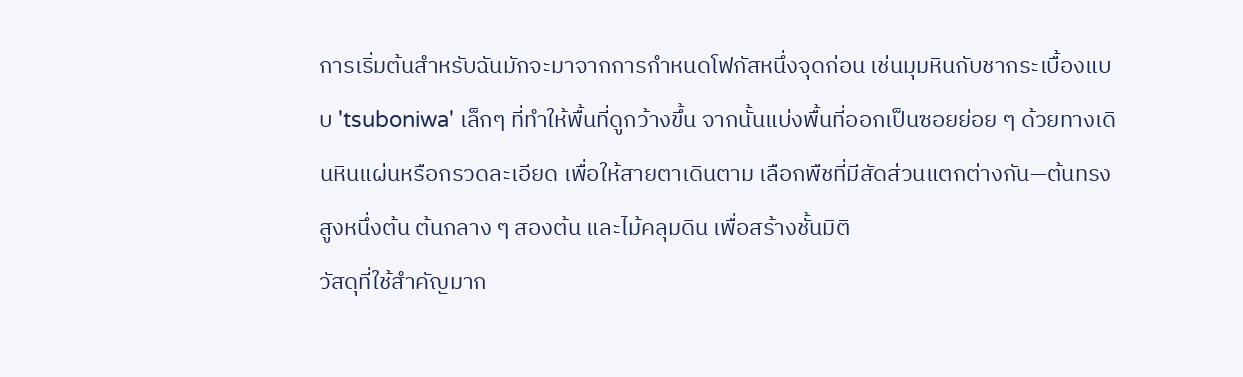การเริ่มต้นสำหรับฉันมักจะมาจากการกำหนดโฟกัสหนึ่งจุดก่อน เช่นมุมหินกับชากระเบื้องแบบ 'tsuboniwa' เล็กๆ ที่ทำให้พื้นที่ดูกว้างขึ้น จากนั้นแบ่งพื้นที่ออกเป็นซอยย่อย ๆ ด้วยทางเดินหินแผ่นหรือกรวดละเอียด เพื่อให้สายตาเดินตาม เลือกพืชที่มีสัดส่วนแตกต่างกัน—ต้นทรงสูงหนึ่งต้น ต้นกลาง ๆ สองต้น และไม้คลุมดิน เพื่อสร้างชั้นมิติ
วัสดุที่ใช้สำคัญมาก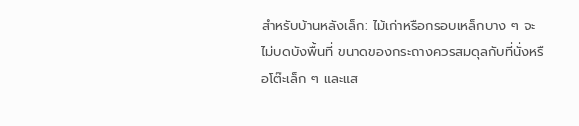สำหรับบ้านหลังเล็ก: ไม้เก่าหรือกรอบเหล็กบาง ๆ จะไม่บดบังพื้นที่ ขนาดของกระถางควรสมดุลกับที่นั่งหรือโต๊ะเล็ก ๆ และแส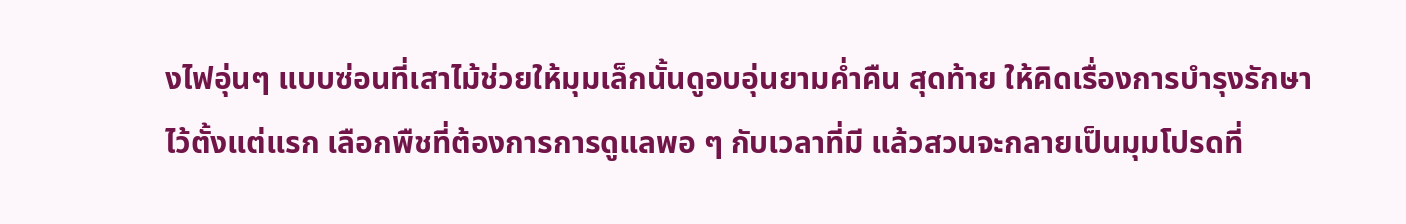งไฟอุ่นๆ แบบซ่อนที่เสาไม้ช่วยให้มุมเล็กนั้นดูอบอุ่นยามค่ำคืน สุดท้าย ให้คิดเรื่องการบำรุงรักษาไว้ตั้งแต่แรก เลือกพืชที่ต้องการการดูแลพอ ๆ กับเวลาที่มี แล้วสวนจะกลายเป็นมุมโปรดที่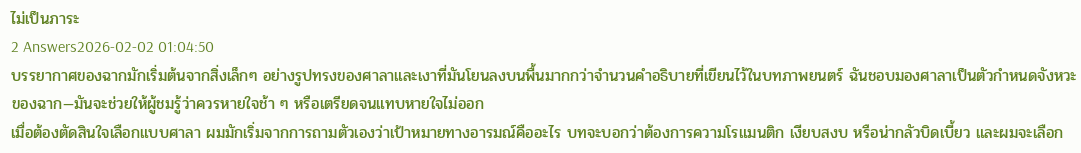ไม่เป็นภาระ
2 Answers2026-02-02 01:04:50
บรรยากาศของฉากมักเริ่มต้นจากสิ่งเล็กๆ อย่างรูปทรงของศาลาและเงาที่มันโยนลงบนพื้นมากกว่าจำนวนคำอธิบายที่เขียนไว้ในบทภาพยนตร์ ฉันชอบมองศาลาเป็นตัวกำหนดจังหวะของฉาก—มันจะช่วยให้ผู้ชมรู้ว่าควรหายใจช้า ๆ หรือเตรียดจนแทบหายใจไม่ออก
เมื่อต้องตัดสินใจเลือกแบบศาลา ผมมักเริ่มจากการถามตัวเองว่าเป้าหมายทางอารมณ์คืออะไร บทจะบอกว่าต้องการความโรแมนติก เงียบสงบ หรือน่ากลัวบิดเบี้ยว และผมจะเลือก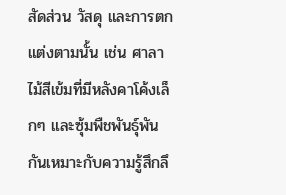สัดส่วน วัสดุ และการตกแต่งตามนั้น เช่น ศาลาไม้สีเข้มที่มีหลังคาโค้งเล็กๆ และซุ้มพืชพันธุ์พันกันเหมาะกับความรู้สึกลึ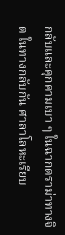กลับและคุกคามเบา ๆ ในฉากดราม่าทางจิต ในทางกลับกัน ศาลาโลหะเรียบ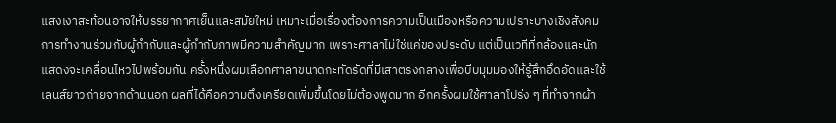แสงเงาสะท้อนอาจให้บรรยากาศเย็นและสมัยใหม่ เหมาะเมื่อเรื่องต้องการความเป็นเมืองหรือความเปราะบางเชิงสังคม
การทำงานร่วมกับผู้กำกับและผู้กำกับภาพมีความสำคัญมาก เพราะศาลาไม่ใช่แค่ของประดับ แต่เป็นเวทีที่กล้องและนักแสดงจะเคลื่อนไหวไปพร้อมกัน ครั้งหนึ่งผมเลือกศาลาขนาดกะทัดรัดที่มีเสาตรงกลางเพื่อบีบมุมมองให้รู้สึกอึดอัดและใช้เลนส์ยาวถ่ายจากด้านนอก ผลที่ได้คือความตึงเครียดเพิ่มขึ้นโดยไม่ต้องพูดมาก อีกครั้งผมใช้ศาลาโปร่ง ๆ ที่ทำจากผ้า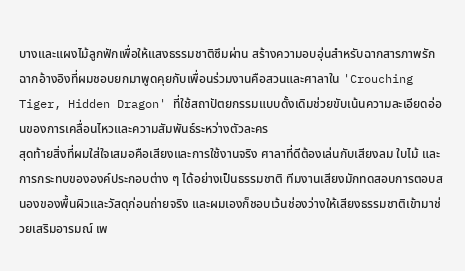บางและแผงไม้ลูกฟักเพื่อให้แสงธรรมชาติซึมผ่าน สร้างความอบอุ่นสำหรับฉากสารภาพรัก ฉากอ้างอิงที่ผมชอบยกมาพูดคุยกับเพื่อนร่วมงานคือสวนและศาลาใน 'Crouching Tiger, Hidden Dragon' ที่ใช้สถาปัตยกรรมแบบดั้งเดิมช่วยขับเน้นความละเอียดอ่อนของการเคลื่อนไหวและความสัมพันธ์ระหว่างตัวละคร
สุดท้ายสิ่งที่ผมใส่ใจเสมอคือเสียงและการใช้งานจริง ศาลาที่ดีต้องเล่นกับเสียงลม ใบไม้ และการกระทบขององค์ประกอบต่าง ๆ ได้อย่างเป็นธรรมชาติ ทีมงานเสียงมักทดสอบการตอบสนองของพื้นผิวและวัสดุก่อนถ่ายจริง และผมเองก็ชอบเว้นช่องว่างให้เสียงธรรมชาติเข้ามาช่วยเสริมอารมณ์ เพ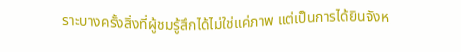ราะบางครั้งสิ่งที่ผู้ชมรู้สึกได้ไม่ใช่แค่ภาพ แต่เป็นการได้ยินจังห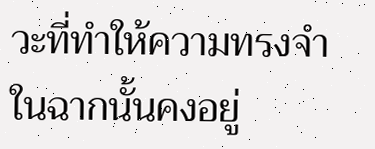วะที่ทำให้ความทรงจำในฉากนั้นคงอยู่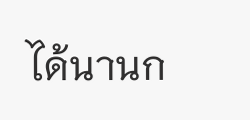ได้นานก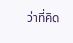ว่าที่คิด